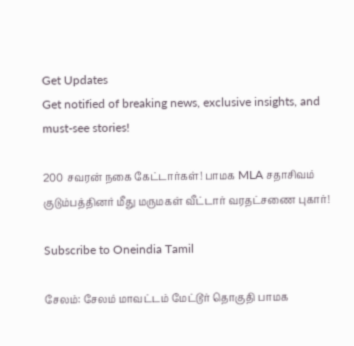Get Updates
Get notified of breaking news, exclusive insights, and must-see stories!

200 சவரன் நகை கேட்டார்கள்! பாமக MLA சதாசிவம் குடும்பத்தினர் மீது மருமகள் வீட்டார் வரதட்சணை புகார்!

Subscribe to Oneindia Tamil

சேலம்: சேலம் மாவட்டம் மேட்டூர் தொகுதி பாமக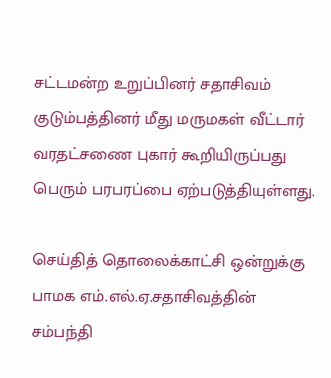சட்டமன்ற உறுப்பினர் சதாசிவம் குடும்பத்தினர் மீது மருமகள் வீட்டார் வரதட்சணை புகார் கூறியிருப்பது பெரும் பரபரப்பை ஏற்படுத்தியுள்ளது.

செய்தித் தொலைக்காட்சி ஒன்றுக்கு பாமக எம்.எல்.ஏ.சதாசிவத்தின் சம்பந்தி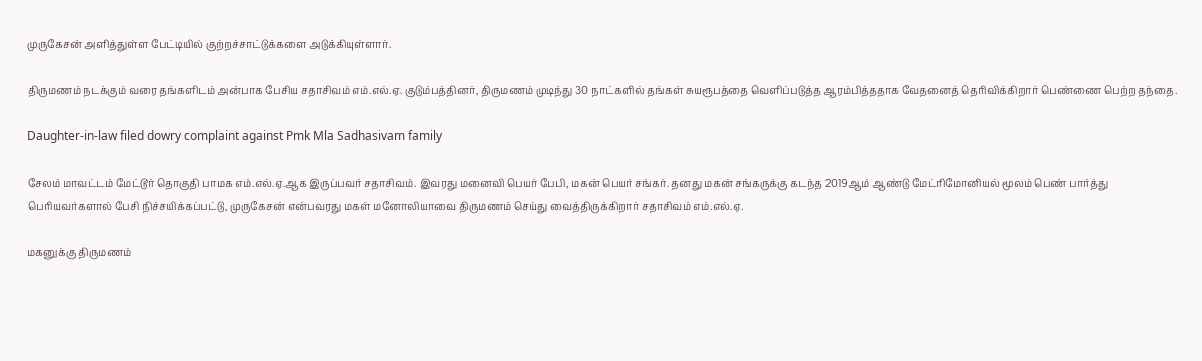முருகேசன் அளித்துள்ள பேட்டியில் குற்றச்சாட்டுக்களை அடுக்கியுள்ளார்.

திருமணம் நடக்கும் வரை தங்களிடம் அன்பாக பேசிய சதாசிவம் எம்.எல்.ஏ. குடும்பத்தினர், திருமணம் முடிந்து 30 நாட்களில் தங்கள் சுயரூபத்தை வெளிப்படுத்த ஆரம்பித்ததாக வேதனைத் தெரிவிக்கிறார் பெண்ணை பெற்ற தந்தை.

Daughter-in-law filed dowry complaint against Pmk Mla Sadhasivam family

சேலம் மாவட்டம் மேட்டூர் தொகுதி பாமக எம்.எல்.ஏ.ஆக இருப்பவர் சதாசிவம். இவரது மனைவி பெயர் பேபி, மகன் பெயர் சங்கர். தனது மகன் சங்கருக்கு கடந்த 2019ஆம் ஆண்டு மேட்ரிமோனியல் மூலம் பெண் பார்த்து பெரியவர்களால் பேசி நிச்சயிக்கப்பட்டு, முருகேசன் என்பவரது மகள் மனோலியாவை திருமணம் செய்து வைத்திருக்கிறார் சதாசிவம் எம்.எல்.ஏ.

மகனுக்கு திருமணம்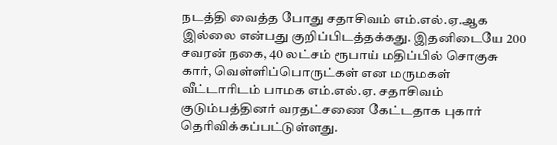நடத்தி வைத்த போது சதாசிவம் எம்.எல்.ஏ.ஆக இல்லை என்பது குறிப்பிடத்தக்கது. இதனிடையே 200 சவரன் நகை, 40 லட்சம் ரூபாய் மதிப்பில் சொகுசு கார், வெள்ளிப்பொருட்கள் என மருமகள் வீட்டாரிடம் பாமக எம்.எல்.ஏ. சதாசிவம் குடும்பத்தினர் வரதட்சணை கேட்டதாக புகார் தெரிவிக்கப்பட்டுள்ளது.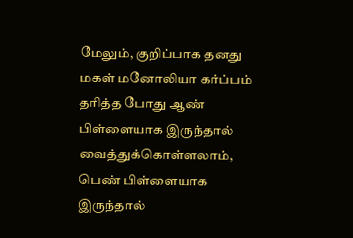மேலும், குறிப்பாக தனது மகள் மனோலியா கர்ப்பம் தரித்த போது ஆண் பிள்ளையாக இருந்தால் வைத்துக்கொள்ளலாம், பெண் பிள்ளையாக இருந்தால்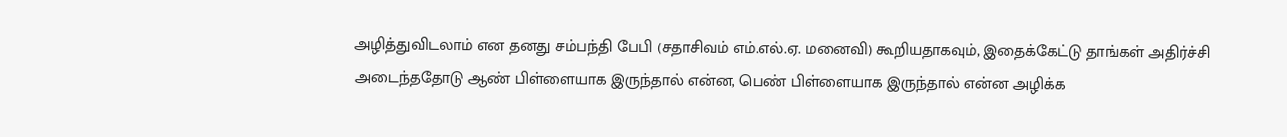அழித்துவிடலாம் என தனது சம்பந்தி பேபி (சதாசிவம் எம்.எல்.ஏ. மனைவி) கூறியதாகவும், இதைக்கேட்டு தாங்கள் அதிர்ச்சி அடைந்ததோடு ஆண் பிள்ளையாக இருந்தால் என்ன, பெண் பிள்ளையாக இருந்தால் என்ன அழிக்க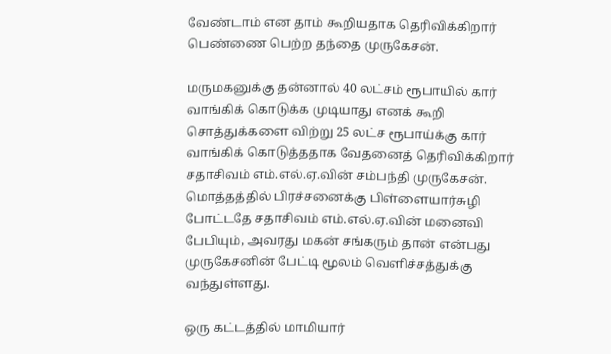வேண்டாம் என தாம் கூறியதாக தெரிவிக்கிறார் பெண்ணை பெற்ற தந்தை முருகேசன்.

மருமகனுக்கு தன்னால் 40 லட்சம் ரூபாயில் கார் வாங்கிக் கொடுக்க முடியாது எனக் கூறி சொத்துக்களை விற்று 25 லட்ச ரூபாய்க்கு கார் வாங்கிக் கொடுத்ததாக வேதனைத் தெரிவிக்கிறார் சதாசிவம் எம்.எல்.ஏ.வின் சம்பந்தி முருகேசன். மொத்தத்தில் பிரச்சனைக்கு பிள்ளையார்சுழி போட்டதே சதாசிவம் எம்.எல்.ஏ.வின் மனைவி பேபியும், அவரது மகன் சங்கரும் தான் என்பது முருகேசனின் பேட்டி மூலம் வெளிச்சத்துக்கு வந்துள்ளது.

ஒரு கட்டத்தில் மாமியார்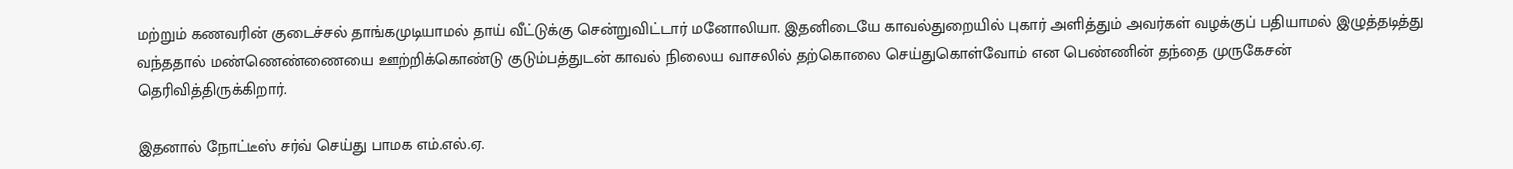மற்றும் கணவரின் குடைச்சல் தாங்கமுடியாமல் தாய் வீட்டுக்கு சென்றுவிட்டார் மனோலியா. இதனிடையே காவல்துறையில் புகார் அளித்தும் அவர்கள் வழக்குப் பதியாமல் இழுத்தடித்து வந்ததால் மண்ணெண்ணையை ஊற்றிக்கொண்டு குடும்பத்துடன் காவல் நிலைய வாசலில் தற்கொலை செய்துகொள்வோம் என பெண்ணின் தந்தை முருகேசன் தெரிவித்திருக்கிறார்.

இதனால் நோட்டீஸ் சர்வ் செய்து பாமக எம்.எல்.ஏ.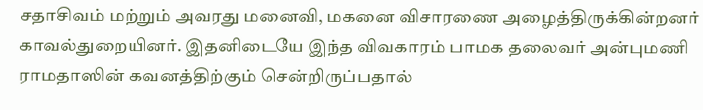சதாசிவம் மற்றும் அவரது மனைவி, மகனை விசாரணை அழைத்திருக்கின்றனர் காவல்துறையினர். இதனிடையே இந்த விவகாரம் பாமக தலைவர் அன்புமணி ராமதாஸின் கவனத்திற்கும் சென்றிருப்பதால்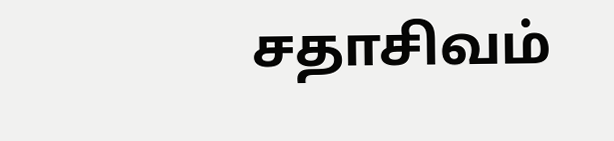சதாசிவம்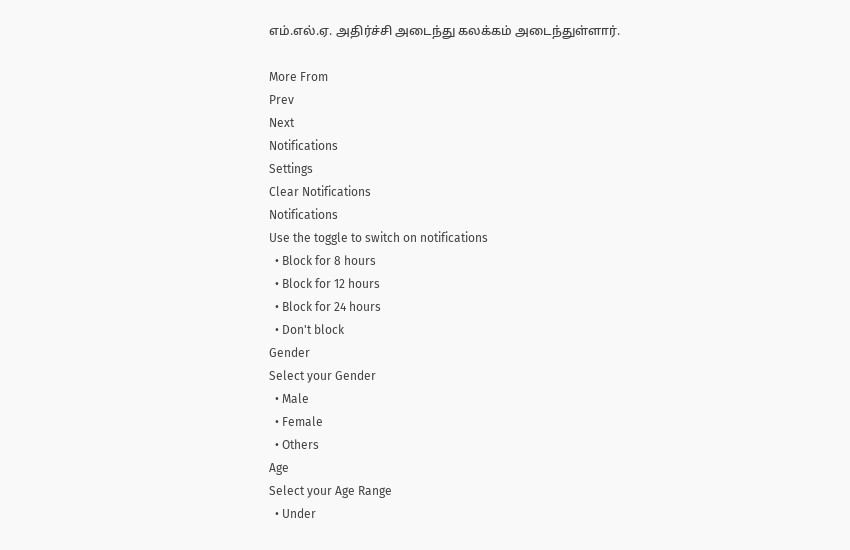எம்.எல்.ஏ. அதிர்ச்சி அடைந்து கலக்கம் அடைந்துள்ளார்.

More From
Prev
Next
Notifications
Settings
Clear Notifications
Notifications
Use the toggle to switch on notifications
  • Block for 8 hours
  • Block for 12 hours
  • Block for 24 hours
  • Don't block
Gender
Select your Gender
  • Male
  • Female
  • Others
Age
Select your Age Range
  • Under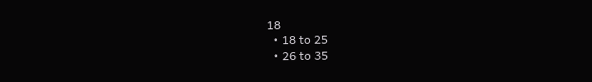18
  • 18 to 25
  • 26 to 35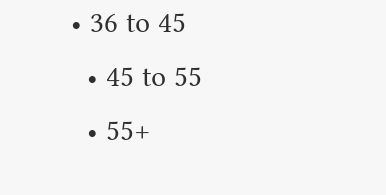• 36 to 45
  • 45 to 55
  • 55+